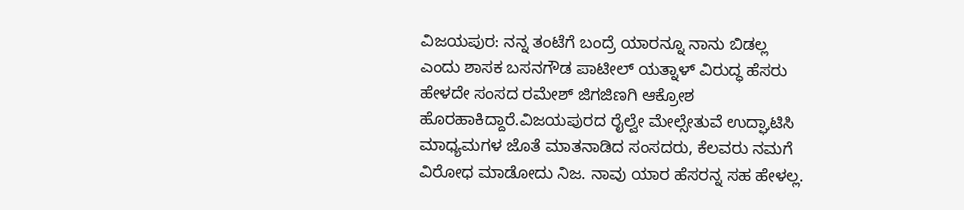ವಿಜಯಪುರ: ನನ್ನ ತಂಟೆಗೆ ಬಂದ್ರೆ ಯಾರನ್ನೂ ನಾನು ಬಿಡಲ್ಲ ಎಂದು ಶಾಸಕ ಬಸನಗೌಡ ಪಾಟೀಲ್ ಯತ್ನಾಳ್ ವಿರುದ್ಧ ಹೆಸರು ಹೇಳದೇ ಸಂಸದ ರಮೇಶ್ ಜಿಗಜಿಣಗಿ ಆಕ್ರೋಶ ಹೊರಹಾಕಿದ್ದಾರೆ.ವಿಜಯಪುರದ ರೈಲ್ವೇ ಮೇಲ್ಸೇತುವೆ ಉದ್ಘಾಟಿಸಿ ಮಾಧ್ಯಮಗಳ ಜೊತೆ ಮಾತನಾಡಿದ ಸಂಸದರು, ಕೆಲವರು ನಮಗೆ ವಿರೋಧ ಮಾಡೋದು ನಿಜ. ನಾವು ಯಾರ ಹೆಸರನ್ನ ಸಹ ಹೇಳಲ್ಲ.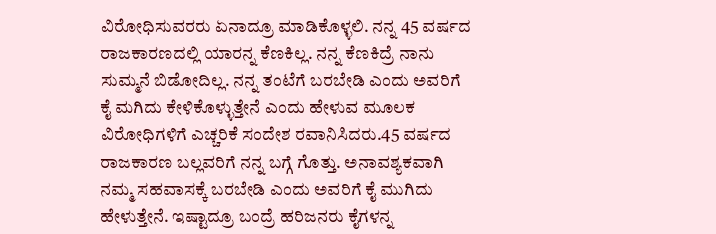ವಿರೋಧಿಸುವರರು ಏನಾದ್ರೂ ಮಾಡಿಕೊಳ್ಳಲಿ. ನನ್ನ 45 ವರ್ಷದ ರಾಜಕಾರಣದಲ್ಲಿ ಯಾರನ್ನ ಕೆಣಕಿಲ್ಲ. ನನ್ನ ಕೆಣಕಿದ್ರೆ ನಾನು ಸುಮ್ಮನೆ ಬಿಡೋದಿಲ್ಲ. ನನ್ನ ತಂಟೆಗೆ ಬರಬೇಡಿ ಎಂದು ಅವರಿಗೆ ಕೈ ಮಗಿದು ಕೇಳಿಕೊಳ್ಳುತ್ತೇನೆ ಎಂದು ಹೇಳುವ ಮೂಲಕ ವಿರೋಧಿಗಳಿಗೆ ಎಚ್ಚರಿಕೆ ಸಂದೇಶ ರವಾನಿಸಿದರು.45 ವರ್ಷದ ರಾಜಕಾರಣ ಬಲ್ಲವರಿಗೆ ನನ್ನ ಬಗ್ಗೆ ಗೊತ್ತು. ಅನಾವಶ್ಯಕವಾಗಿ ನಮ್ಮ ಸಹವಾಸಕ್ಕೆ ಬರಬೇಡಿ ಎಂದು ಅವರಿಗೆ ಕೈ ಮುಗಿದು ಹೇಳುತ್ತೇನೆ. ಇಷ್ಟಾದ್ರೂ ಬಂದ್ರೆ ಹರಿಜನರು ಕೈಗಳನ್ನ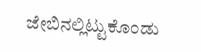ಜೇಬಿನಲ್ಲಿಟ್ಟುಕೊಂಡು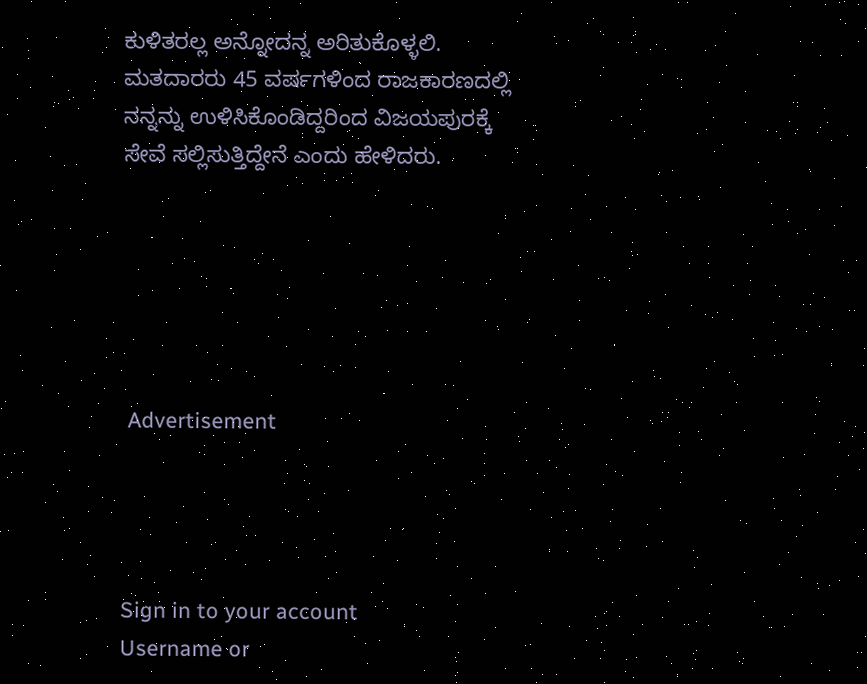ಕುಳಿತರಲ್ಲ ಅನ್ನೋದನ್ನ ಅರಿತುಕೊಳ್ಳಲಿ. ಮತದಾರರು 45 ವರ್ಷಗಳಿಂದ ರಾಜಕಾರಣದಲ್ಲಿ ನನ್ನನ್ನು ಉಳಿಸಿಕೊಂಡಿದ್ದರಿಂದ ವಿಜಯಪುರಕ್ಕೆ ಸೇವೆ ಸಲ್ಲಿಸುತ್ತಿದ್ದೇನೆ ಎಂದು ಹೇಳಿದರು.






 Advertisement




Sign in to your account
Username or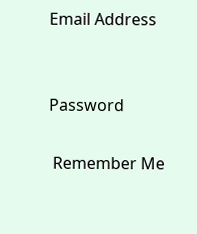Email Address


Password

 Remember Me